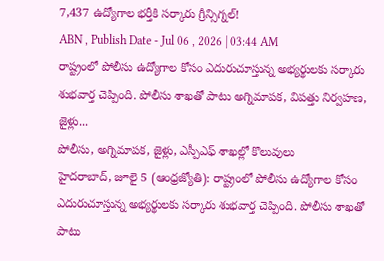7,437 ఉద్యోగాల భర్తీకి సర్కారు గ్రీన్సిగ్నల్!
ABN , Publish Date - Jul 06 , 2026 | 03:44 AM
రాష్ట్రంలో పోలీసు ఉద్యోగాల కోసం ఎదురుచూస్తున్న అభ్యర్థులకు సర్కారు శుభవార్త చెప్పింది. పోలీసు శాఖతో పాటు అగ్నిమాపక, విపత్తు నిర్వహణ, జైళ్లు...
పోలీసు, అగ్నిమాపక, జైళ్లు, ఎస్పీఎఫ్ శాఖల్లో కొలువులు
హైదరాబాద్, జూలై 5 (ఆంధ్రజ్యోతి): రాష్ట్రంలో పోలీసు ఉద్యోగాల కోసం ఎదురుచూస్తున్న అభ్యర్థులకు సర్కారు శుభవార్త చెప్పింది. పోలీసు శాఖతో పాటు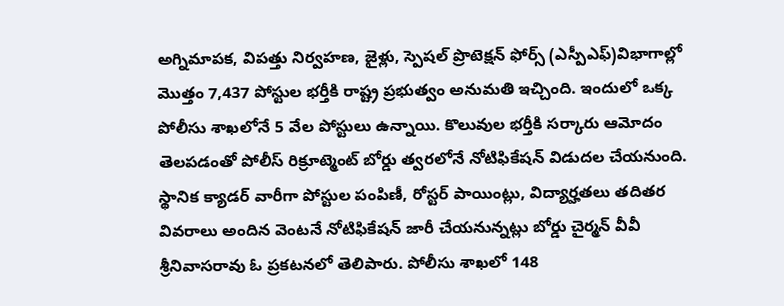అగ్నిమాపక, విపత్తు నిర్వహణ, జైళ్లు, స్పెషల్ ప్రొటెక్షన్ ఫోర్స్ (ఎస్పీఎఫ్)విభాగాల్లో మొత్తం 7,437 పోస్టుల భర్తీకి రాష్ట్ర ప్రభుత్వం అనుమతి ఇచ్చింది. ఇందులో ఒక్క పోలీసు శాఖలోనే 5 వేల పోస్టులు ఉన్నాయి. కొలువుల భర్తీకి సర్కారు ఆమోదం తెలపడంతో పోలీస్ రిక్రూట్మెంట్ బోర్డు త్వరలోనే నోటిఫికేషన్ విడుదల చేయనుంది. స్థానిక క్యాడర్ వారీగా పోస్టుల పంపిణీ, రోస్టర్ పాయింట్లు, విద్యార్హతలు తదితర వివరాలు అందిన వెంటనే నోటిఫికేషన్ జారీ చేయనున్నట్లు బోర్డు చైర్మన్ వీవీ శ్రీనివాసరావు ఓ ప్రకటనలో తెలిపారు. పోలీసు శాఖలో 148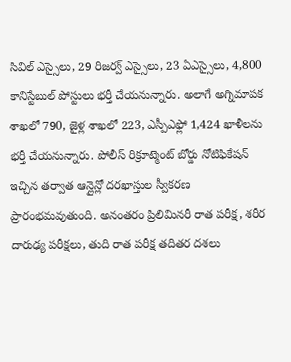సివిల్ ఎస్సైలు, 29 రిజర్వ్ ఎస్సైలు, 23 ఏఎస్సైలు, 4,800 కానిస్టేబుల్ పోస్టులు భర్తీ చేయనున్నారు. అలాగే అగ్నిమాపక శాఖలో 790, జైళ్ల శాఖలో 223, ఎస్పీఎఫ్లో 1,424 ఖాళీలను భర్తీ చేయనున్నారు. పోలీస్ రిక్రూట్మెంట్ బోర్డు నోటిఫికేషన్ ఇచ్చిన తర్వాత ఆన్లైన్లో దరఖాస్తుల స్వీకరణ ప్రారంభమవుతుంది. అనంతరం ప్రిలిమినరీ రాత పరీక్ష, శరీర దారుఢ్య పరీక్షలు, తుది రాత పరీక్ష తదితర దశలు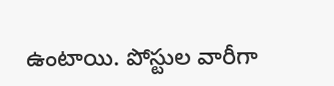ఉంటాయి. పోస్టుల వారీగా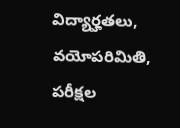విద్యార్హతలు, వయోపరిమితి, పరీక్షల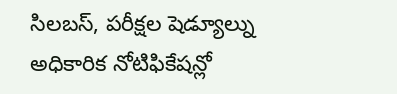సిలబస్, పరీక్షల షెడ్యూల్ను అధికారిక నోటిఫికేషన్లో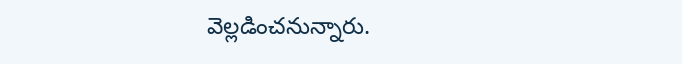వెల్లడించనున్నారు.